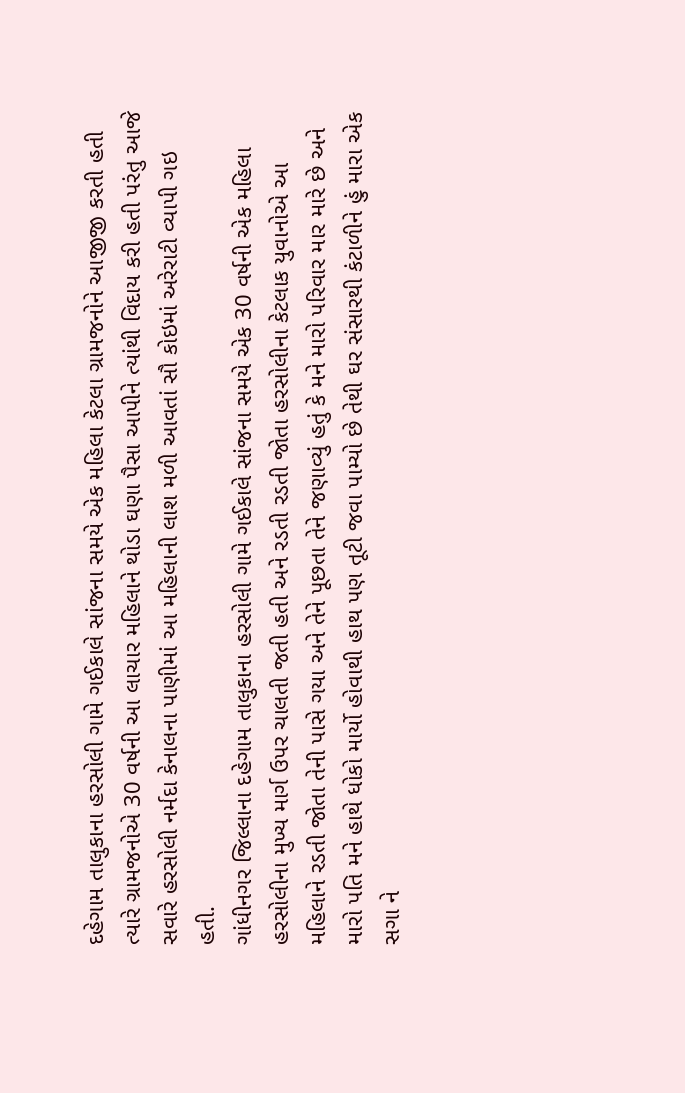દહેગામ તાલુકાના હરસોલી ગામે ગઈકાલે સાંજના સમયે એક મહિલા કેટલા ગ્રામજનોને આજીજી કરતી હતી ત્યારે ગ્રામજનોએ 30 વર્ષની આ લાચાર મહિલાને થોડા ઘણા પૈસા આપીને ત્યાંથી વિદાય કરી હતી પરંતુ આજે સવારે હરસોલી નર્મદા કેનાલના પાણીમાં આ મહિલાની લાશ મળી આવતાં સૌ કોઇમાં અરેરાટી વ્યાપી ગઇ હતી.
ગાંધીનગર જિલ્લાના દહેગામ તાલુકાના હરસોલી ગામે ગઈકાલે સાંજના સમયે એક 30 વર્ષની એક મહિલા હરસોલીના મુખ્ય માર્ગ ઉપર ચાલતી જતી હતી અને રડતી રડતી જોતા હરસોલીના કેટલાક યુવાનોએ આ મહિલાને રડતી જોતા તેની પાસે ગયા અને તેને પૂછતા તેને જણાવ્યું હતું કે મને મારો પરિવાર માર મારે છે અને મારો પતિ મને હાથે ધોકો માર્યો હોવાથી હાથ પણ તૂટી જવા પામ્યો છે તેથી ઘર સંસારથી કંટાળીને હું મારા એક સગા ને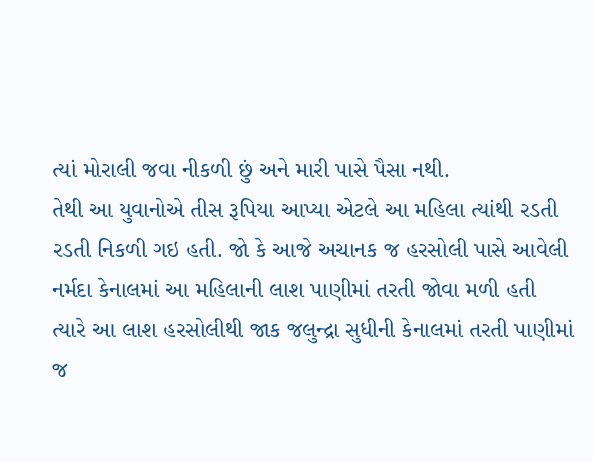ત્યાં મોરાલી જવા નીકળી છું અને મારી પાસે પૈસા નથી.
તેથી આ યુવાનોએ તીસ રૂપિયા આપ્યા એટલે આ મહિલા ત્યાંથી રડતી રડતી નિકળી ગઇ હતી. જો કે આજે અચાનક જ હરસોલી પાસે આવેલી નર્મદા કેનાલમાં આ મહિલાની લાશ પાણીમાં તરતી જોવા મળી હતી ત્યારે આ લાશ હરસોલીથી જાક જલુન્દ્રા સુધીની કેનાલમાં તરતી પાણીમાં જ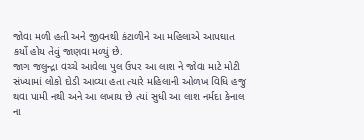જોવા મળી હતી અને જીવનથી કંટાળીને આ મહિલાએ આપઘાત કર્યો હોય તેવું જાણવા મળ્યું છે.
જાગ જલુન્દ્રા વચ્ચે આવેલા પુલ ઉપર આ લાશ ને જોવા માટે મોટી સંખ્યામાં લોકો દોડી આવ્યા હતા ત્યારે મહિલાની ઓળખ વિધિ હજુ થવા પામી નથી અને આ લખાય છે ત્યાં સુધી આ લાશ નર્મદા કેનાલ ના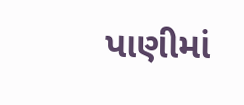પાણીમાં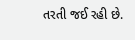તરતી જઈ રહી છે.